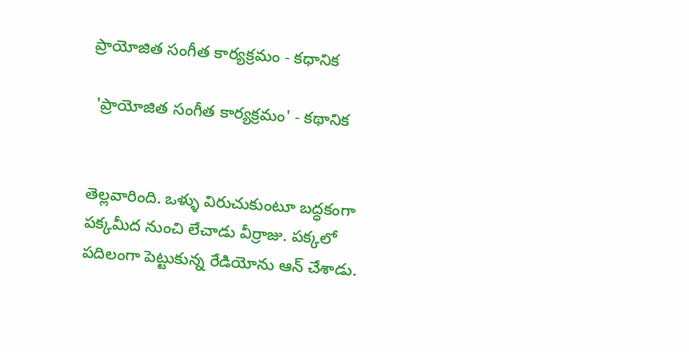ప్రాయోజిత సంగీత కార్యక్రమం - కధానిక

 'ప్రాయోజిత సంగీత కార్యక్రమం' - కథానిక


తెల్లవారింది. ఒళ్ళు విరుచుకుంటూ బద్ధకంగా పక్కమీద నుంచి లేచాడు వీర్రాజు. పక్కలో పదిలంగా పెట్టుకున్న రేడియోను ఆన్ చేశాడు.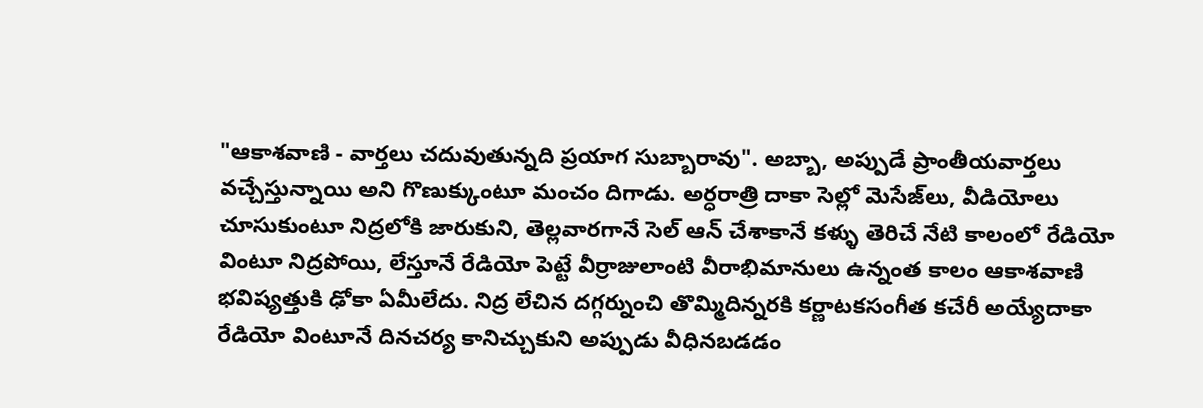"ఆకాశవాణి - వార్తలు చదువుతున్నది ప్రయాగ సుబ్బారావు". అబ్బా, అప్పుడే ప్రాంతీయవార్తలు వచ్చేస్తున్నాయి అని గొణుక్కుంటూ మంచం దిగాడు. అర్ధరాత్రి దాకా సెల్లో మెసేజ్‌లు, వీడియోలు చూసుకుంటూ నిద్రలోకి జారుకుని, తెల్లవారగానే సెల్ ఆన్ చేశాకానే కళ్ళు తెరిచే నేటి కాలంలో రేడియో వింటూ నిద్రపోయి, లేస్తూనే రేడియో పెట్టే వీర్రాజులాంటి వీరాభిమానులు ఉన్నంత కాలం ఆకాశవాణి భవిష్యత్తుకి ఢోకా ఏమీలేదు. నిద్ర లేచిన దగ్గర్నుంచి తొమ్మిదిన్నరకి కర్ణాటకసంగీత కచేరీ అయ్యేదాకా రేడియో వింటూనే దినచర్య కానిచ్చుకుని అప్పుడు వీధినబడడం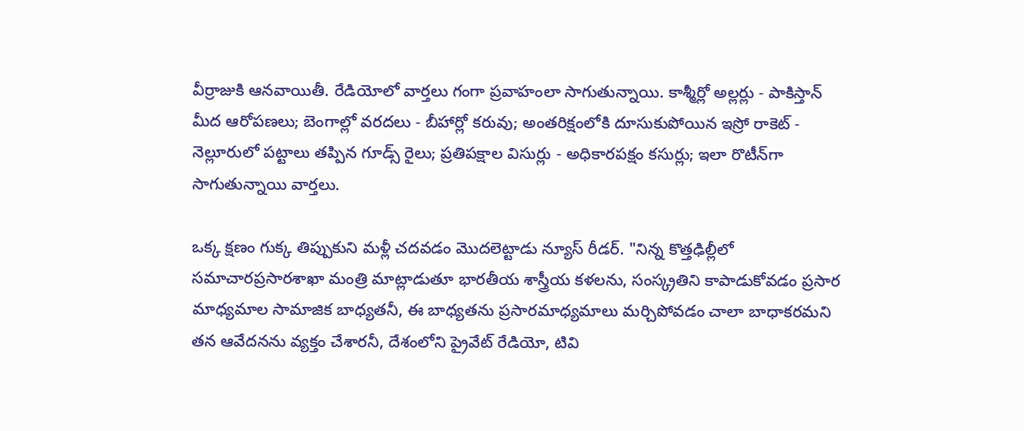వీర్రాజుకి ఆనవాయితీ. రేడియోలో వార్తలు గంగా ప్రవాహంలా సాగుతున్నాయి. కాశ్మీర్లో అల్లర్లు - పాకిస్తాన్ మీద ఆరోపణలు; బెంగాల్లో వరదలు - బీహార్లో కరువు; అంతరిక్షంలోకి దూసుకుపోయిన ఇస్రో రాకెట్ - నెల్లూరులో పట్టాలు తప్పిన గూడ్స్ రైలు; ప్రతిపక్షాల విసుర్లు - అధికారపక్షం కసుర్లు; ఇలా రొటీన్‌గా సాగుతున్నాయి వార్తలు.

ఒక్క క్షణం గుక్క తిప్పుకుని మళ్లీ చదవడం మొదలెట్టాడు న్యూస్ రీడర్. "నిన్న కొత్తఢిల్లీలో సమాచారప్రసారశాఖా మంత్రి మాట్లాడుతూ భారతీయ శాస్త్రీయ కళలను, సంస్క్రతిని కాపాడుకోవడం ప్రసార మాధ్యమాల సామాజిక బాధ్యతనీ, ఈ బాధ్యతను ప్రసారమాధ్యమాలు మర్చిపోవడం చాలా బాధాకరమని తన ఆవేదనను వ్యక్తం చేశారనీ, దేశంలోని ప్రైవేట్ రేడియో, టివి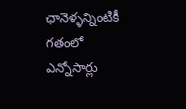ఛానెళ్ళన్నింటికీ గతంలో ఎన్నోసార్లు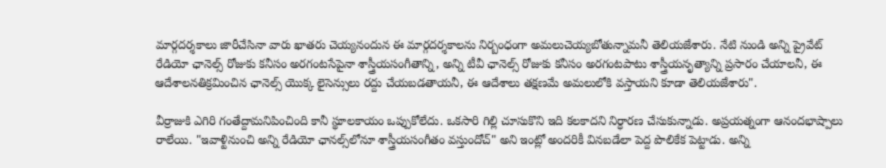మార్గదర్శకాలు జారీచేసినా వారు ఖాతరు చెయ్యనందున ఈ మార్గదర్శకాలను నిర్బంధంగా అమలుచెయ్యబోతున్నామనీ తెలియజేశారు. నేటి నుండి అన్ని ప్రైవేట్ రేడియో ఛానెల్స్ రోజుకు కనీసం అరగంటసేపైనా శాస్త్రీయసంగీతాన్ని, అన్ని టీవీ ఛానెల్స్ రోజుకు కనీసం అరగంటపాటు శాస్త్రీయనృత్యాన్ని ప్రసారం చేయాలనీ, ఈ ఆదేశాలనతిక్రమించిన ఛానెల్స్ యొక్క లైసెన్సులు రద్దు చేయబడతాయనీ, ఈ ఆదేశాలు తక్షణమే అమలులోకి వస్తాయని కూడా తెలియజేశారు".

వీర్రాజుకి ఎగిరి గంతేద్దామనిపించింది కానీ స్థూలకాయం ఒప్పుకోలేదు. ఒకసారి గిల్లి చూసుకొని ఇది కలకాదని నిర్ధారణ చేసుకున్నాడు. అప్రయత్నంగా ఆనందభాష్పాలు రాలేయి. "ఇవాళ్టినుంచి అన్ని రేడియో ఛానల్స్‌లోనూ శాస్త్రీయసంగీతం వస్తుందోచ్" అని ఇంట్లో అందరికీ వినబడేలా పెద్ద పొలికేక పెట్టాడు. అన్ని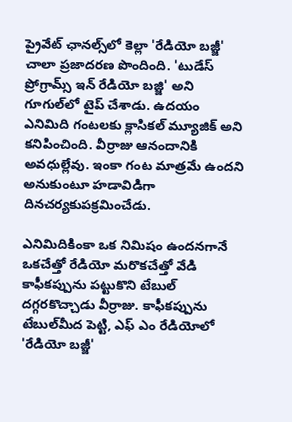ప్రైవేట్ ఛానల్స్‌లో కెల్లా 'రేడియో బజ్జీ' చాలా ప్రజాదరణ పొందింది. 'టుడేస్ ప్రోగ్రామ్స్ ఇన్ రేడియో బజ్జి' అని గూగుల్‌లో టైప్ చేశాడు. ఉదయం ఎనిమిది గంటలకు క్లాసికల్ మ్యూజిక్ అని కనిపించింది. వీర్రాజు ఆనందానికి అవధుల్లేవు. ఇంకా గంట మాత్రమే ఉందని అనుకుంటూ హడావిడిగా దినచర్యకుపక్రమించేడు.

ఎనిమిదికింకా ఒక నిమిషం ఉందనగానే ఒకచేత్తో రేడియో మరొకచేత్తో వేడి కాఫీకప్పును పట్టుకొని టేబుల్ దగ్గరకొచ్చాడు వీర్రాజు. కాఫీకప్పును టేబుల్‌మీద పెట్టి, ఎఫ్ ఎం రేడియోలో 'రేడియో బజ్జీ'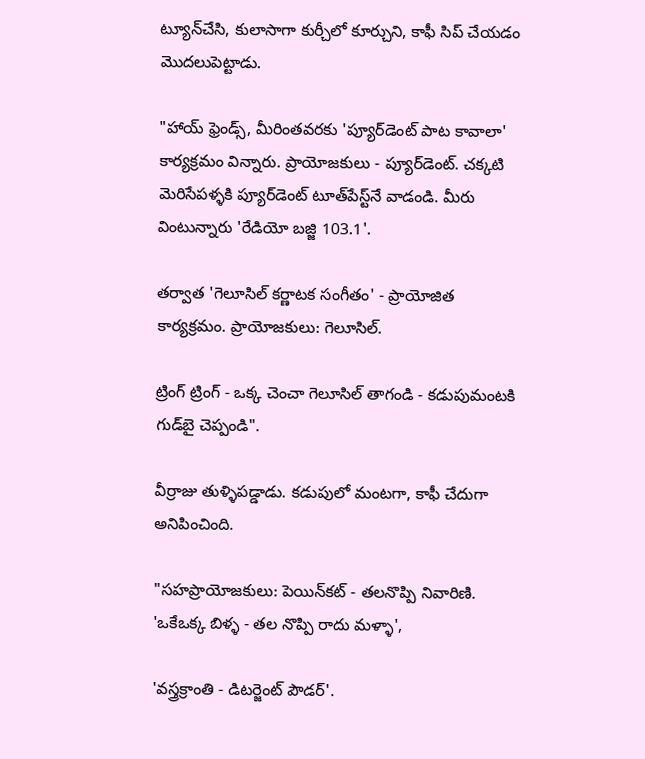ట్యూన్‌చేసి, కులాసాగా కుర్చీలో కూర్చుని, కాఫీ సిప్‌ చేయడం మొదలుపెట్టాడు.

"హాయ్ ఫ్రెండ్స్, మీరింతవరకు 'ప్యూర్‌డెంట్ పాట కావాలా' కార్యక్రమం విన్నారు. ప్రాయోజకులు - ప్యూర్‌డెంట్. చక్కటి మెరిసేపళ్ళకి ప్యూర్‌డెంట్ టూత్‌పేస్ట్‌నే వాడండి. మీరు వింటున్నారు 'రేడియో బజ్జి 103.1'.

తర్వాత 'గెలూసిల్ కర్ణాటక సంగీతం' - ప్రాయోజిత కార్యక్రమం. ప్రాయోజకులు: గెలూసిల్.

ట్రింగ్ ట్రింగ్ - ఒక్క చెంచా గెలూసిల్ తాగండి - కడుపుమంటకి గుడ్‌బై చెప్పండి".

వీర్రాజు తుళ్ళిపడ్డాడు. కడుపులో మంటగా, కాఫీ చేదుగా అనిపించింది.

"సహప్రాయోజకులు: పెయిన్‌కట్ - తలనొప్పి నివారిణి. 'ఒకేఒక్క బిళ్ళ - తల నొప్పి రాదు మళ్ళా',

'వస్త్రక్రాంతి - డిటర్జెంట్ పౌడర్'.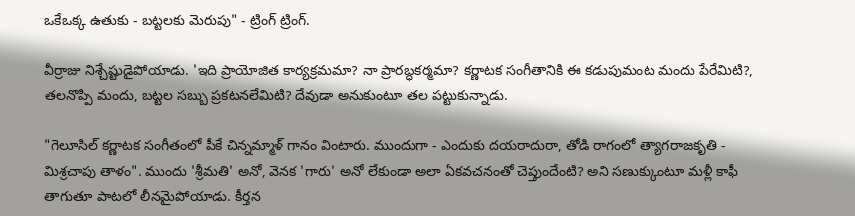ఒకేఒక్క ఉతుకు - బట్టలకు మెరుపు" - ట్రింగ్ ట్రింగ్.

వీర్రాజు నిశ్చేష్టుడైపోయాడు. 'ఇది ప్రాయోజిత కార్యక్రమమా? నా ప్రారబ్ధకర్మమా? కర్ణాటక సంగీతానికి ఈ కడుపుమంట మందు పేరేమిటి?, తలనొప్పి మందు, బట్టల సబ్బు ప్రకటనలేమిటి? దేవుడా అనుకుంటూ తల పట్టుకున్నాడు.

"గెలూసిల్ కర్ణాటక సంగీతంలో పీకే చిన్నమ్మాళ్ గానం వింటారు. ముందుగా - ఎందుకు దయరాదురా, తోడి రాగంలో త్యాగరాజకృతి - మిశ్రచాపు తాళం". ముందు 'శ్రీమతి' అనో, వెనక 'గారు' అనో లేకుండా అలా ఏకవచనంతో చెప్తుందేంటి? అని సణుక్కుంటూ మళ్లీ కాఫీ తాగుతూ పాటలో లీనమైపోయాడు. కీర్తన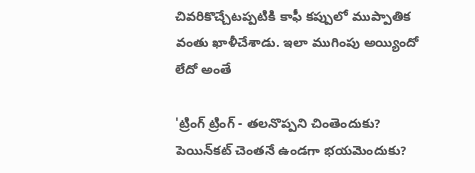చివరికొచ్చేటప్పటికి కాఫీ కప్పులో ముప్పాతిక వంతు ఖాళీచేశాడు. ఇలా ముగింపు అయ్యిందో లేదో అంతే

'ట్రింగ్ ట్రింగ్ - తలనొప్పని చింతెందుకు? పెయిన్‌కట్ చెంతనే ఉండగా భయమెందుకు?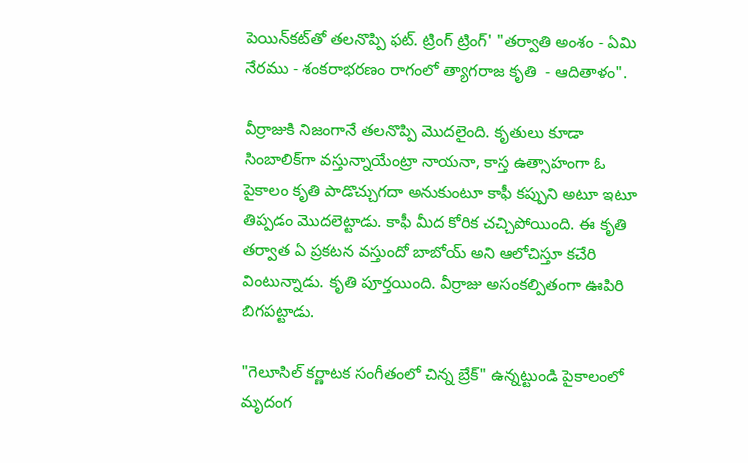పెయిన్‌కట్‌తో తలనొప్పి ఫట్. ట్రింగ్ ట్రింగ్' "తర్వాతి అంశం - ఏమి నేరము - శంకరాభరణం రాగంలో త్యాగరాజ కృతి  - ఆదితాళం".

వీర్రాజుకి నిజంగానే తలనొప్పి మొదలైంది. కృతులు కూడా సింబాలిక్‌గా వస్తున్నాయేంట్రా నాయనా, కాస్త ఉత్సాహంగా ఓ పైకాలం కృతి పాడొచ్చుగదా అనుకుంటూ కాఫీ కప్పుని అటూ ఇటూ తిప్పడం మొదలెట్టాడు. కాఫీ మీద కోరిక చచ్చిపోయింది. ఈ కృతి తర్వాత ఏ ప్రకటన వస్తుందో బాబోయ్ అని ఆలోచిస్తూ కచేరి వింటున్నాడు. కృతి పూర్తయింది. వీర్రాజు అసంకల్పితంగా ఊపిరి బిగపట్టాడు.

"గెలూసిల్ కర్ణాటక సంగీతంలో చిన్న బ్రేక్" ఉన్నట్టుండి పైకాలంలో మృదంగ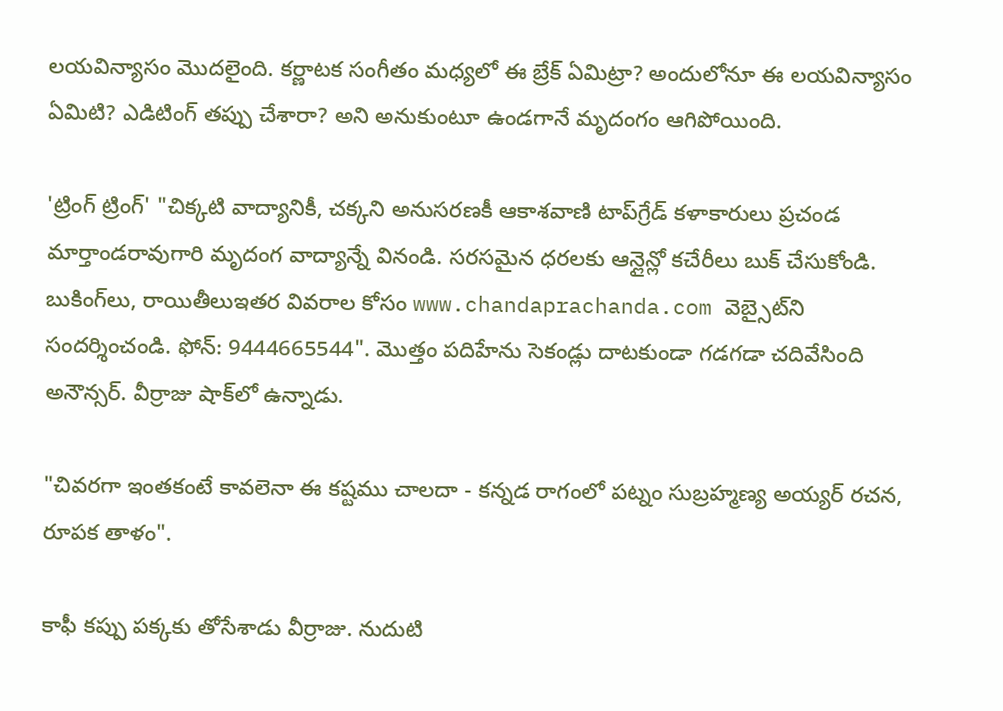లయవిన్యాసం మొదలైంది. కర్ణాటక సంగీతం మధ్యలో ఈ బ్రేక్ ఏమిట్రా? అందులోనూ ఈ లయవిన్యాసం ఏమిటి? ఎడిటింగ్ తప్పు చేశారా? అని అనుకుంటూ ఉండగానే మృదంగం ఆగిపోయింది.

'ట్రింగ్ ట్రింగ్' "చిక్కటి వాద్యానికీ, చక్కని అనుసరణకీ ఆకాశవాణి టాప్‌గ్రేడ్ కళాకారులు ప్రచండ మార్తాండరావుగారి మృదంగ వాద్యాన్నే వినండి. సరసమైన ధరలకు ఆన్లైన్లో కచేరీలు బుక్ చేసుకోండి. బుకింగ్‌లు, రాయితీలుఇతర వివరాల కోసం www.chandaprachanda.com వెబ్సైట్‌ని సందర్శించండి. ఫోన్: 9444665544". మొత్తం పదిహేను సెకండ్లు దాటకుండా గడగడా చదివేసింది అనౌన్సర్. వీర్రాజు షాక్‌లో ఉన్నాడు.

"చివరగా ఇంతకంటే కావలెనా ఈ కష్టము చాలదా - కన్నడ రాగంలో పట్నం సుబ్రహ్మణ్య అయ్యర్ రచన, రూపక తాళం".

కాఫీ కప్పు పక్కకు తోసేశాడు వీర్రాజు. నుదుటి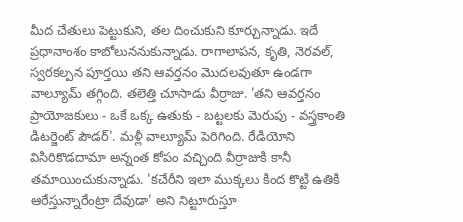మీద చేతులు పెట్టుకుని, తల దించుకుని కూర్చున్నాడు. ఇదే ప్రధానాంశం కాబోలుననుకున్నాడు. రాగాలాపన, కృతి, నెరవల్, స్వరకల్పన పూర్తయి తని ఆవర్తనం మొదలవుతూ ఉండగా వాల్యూమ్ తగ్గింది. తలెత్తి చూసాడు వీర్రాజు. 'తని ఆవర్తనం ప్రాయోజకులు - ఒకే ఒక్క ఉతుకు - బట్టలకు మెరుపు - వస్త్రకాంతి డిటర్జెంట్ పౌడర్'. మళ్లీ వాల్యూమ్ పెరిగింది. రేడియోని విసిరికొడదామా అన్నంత కోపం వచ్చింది వీర్రాజుకి కానీ తమాయించుకున్నాడు. 'కచేరీని ఇలా ముక్కలు కింద కొట్టి ఉతికి ఆరేస్తున్నారేంట్రా దేవుడా' అని నిట్టూరుస్తూ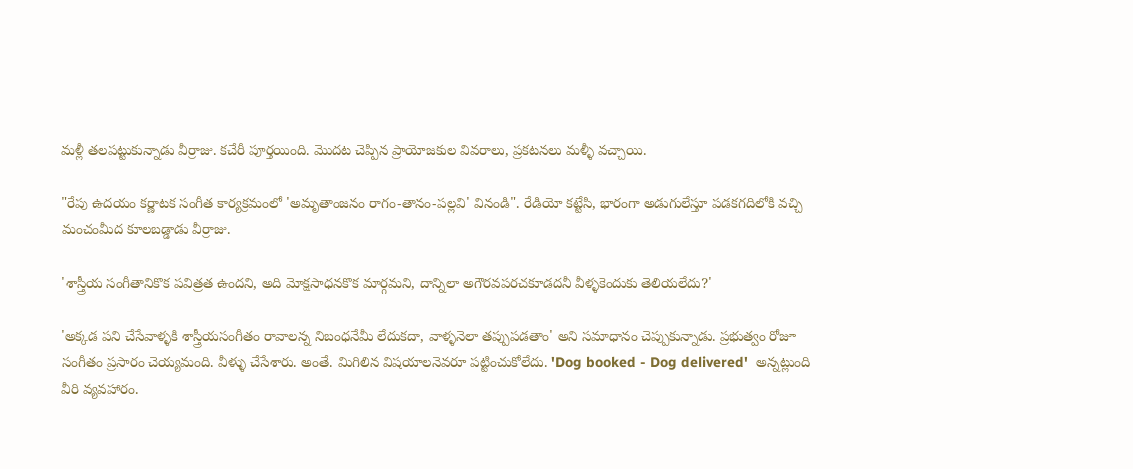మళ్లీ తలపట్టుకున్నాడు వీర్రాజు. కచేరీ పూర్తయింది. మొదట చెప్పిన ప్రాయోజకుల వివరాలు, ప్రకటనలు మళ్ళీ వచ్చాయి.

"రేపు ఉదయం కర్ణాటక సంగీత కార్యక్రమంలో 'అమృతాంజనం రాగం-తానం-పల్లవి' వినండి". రేడియో కట్టేసి, భారంగా అడుగులేస్తూ పడకగదిలోకి వచ్చి మంచంమీద కూలబడ్డాడు వీర్రాజు.

'శాస్త్రీయ సంగీతానికొక పవిత్రత ఉందని, అది మోక్షసాధనకొక మార్గమని, దాన్నిలా అగౌరవపరచకూడదనీ వీళ్ళకెందుకు తెలియలేదు?'

'అక్కడ పని చేసేవాళ్ళకి శాస్త్రీయసంగీతం రావాలన్న నిబంధనేమీ లేదుకదా, వాళ్ళనెలా తప్పుపడతాం' అని సమాధానం చెప్పుకున్నాడు. ప్రభుత్వం రోజూ సంగీతం ప్రసారం చెయ్యమంది. వీళ్ళు చేసేశారు. అంతే. మిగిలిన విషయాలనెవరూ పట్టించుకోలేదు. 'Dog booked - Dog delivered'  అన్నట్లుంది వీరి వ్యవహారం.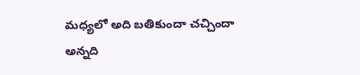మధ్యలో అది బతికుందా చచ్చిందా అన్నది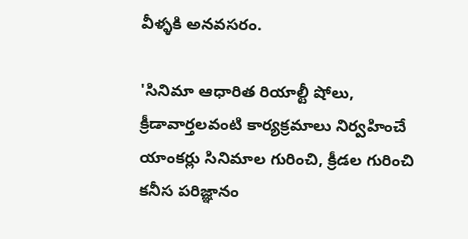వీళ్ళకి అనవసరం.

'సినిమా ఆధారిత రియాల్టీ షోలు, క్రీడావార్తలవంటి కార్యక్రమాలు నిర్వహించే యాంకర్లు సినిమాల గురించి, క్రీడల గురించి కనీస పరిజ్ఞానం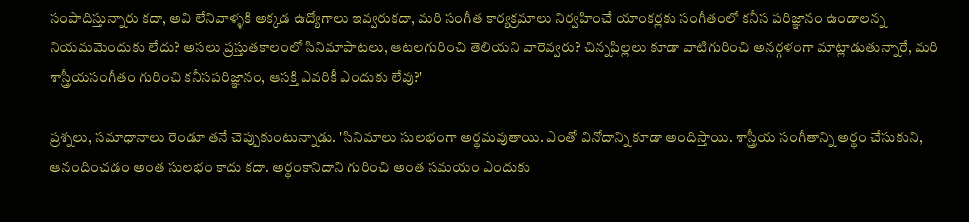సంపాదిస్తున్నారు కదా, అవి లేనివాళ్ళకి అక్కడ ఉద్యోగాలు ఇవ్వరుకదా, మరి సంగీత కార్యక్రమాలు నిర్వహించే యాంకర్లకు సంగీతంలో కనీస పరిజ్ఞానం ఉండాలన్న నియమమెందుకు లేదు? అసలు ప్రస్తుతకాలంలో సినిమాపాటలు, ఆటలగురించి తెలియని వారెవ్వరు? చిన్నపిల్లలు కూడా వాటిగురించి అనర్గళంగా మాట్లాడుతున్నారే, మరి శాస్త్రీయసంగీతం గురించి కనీసపరిజ్ఞానం, ఆసక్తి ఎవరికీ ఎందుకు లేవు?'

ప్రశ్నలు, సమాధానాలు రెండూ తనే చెప్పుకుంటున్నాడు. 'సినిమాలు సులభంగా అర్థమవుతాయి. ఎంతో వినోదాన్ని కూడా అందిస్తాయి. శాస్త్రీయ సంగీతాన్ని అర్థం చేసుకుని, ఆనందించడం అంత సులభం కాదు కదా. అర్థంకానిదాని గురించి అంత సమయం ఎందుకు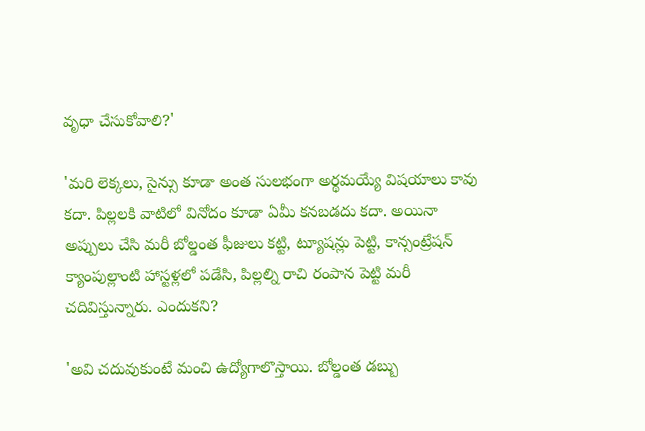వృధా చేసుకోవాలి?'

'మరి లెక్కలు, సైన్సు కూడా అంత సులభంగా అర్థమయ్యే విషయాలు కావు కదా. పిల్లలకి వాటిలో వినోదం కూడా ఏమీ కనబడదు కదా. అయినా అప్పులు చేసి మరీ బోల్డంత ఫీజులు కట్టి, ట్యూషన్లు పెట్టి, కాన్సంట్రేషన్ క్యాంపుల్లాంటి హాస్టళ్లలో పడేసి, పిల్లల్ని రాచి రంపాన పెట్టి మరీ చదివిస్తున్నారు. ఎందుకని?

'అవి చదువుకుంటే మంచి ఉద్యోగాలొస్తాయి. బోల్డంత డబ్బు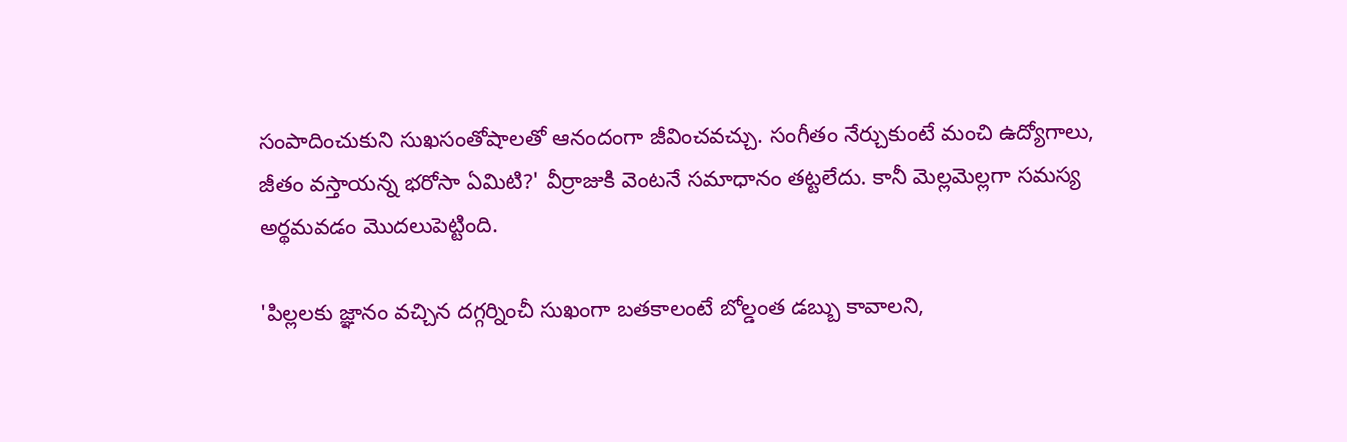సంపాదించుకుని సుఖసంతోషాలతో ఆనందంగా జీవించవచ్చు. సంగీతం నేర్చుకుంటే మంచి ఉద్యోగాలు, జీతం వస్తాయన్న భరోసా ఏమిటి?' వీర్రాజుకి వెంటనే సమాధానం తట్టలేదు. కానీ మెల్లమెల్లగా సమస్య అర్థమవడం మొదలుపెట్టింది.

'పిల్లలకు జ్ఞానం వచ్చిన దగ్గర్నించీ సుఖంగా బతకాలంటే బోల్డంత డబ్బు కావాలని,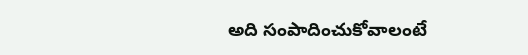అది సంపాదించుకోవాలంటే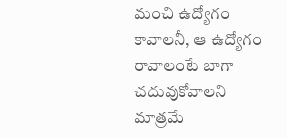మంచి ఉద్యోగం కావాలనీ, ఆ ఉద్యోగం రావాలంటే బాగా చదువుకోవాలని మాత్రమే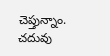చెప్తున్నాం. చదువు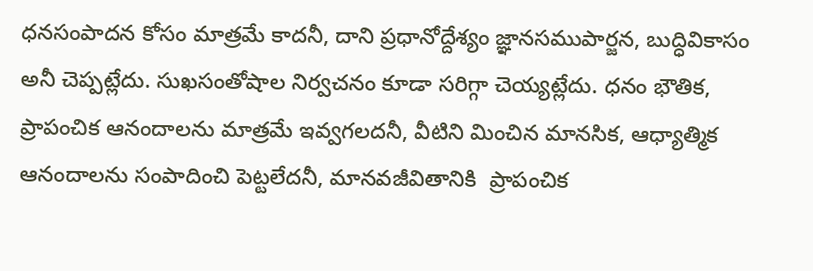ధనసంపాదన కోసం మాత్రమే కాదనీ, దాని ప్రధానోద్దేశ్యం జ్ఞానసముపార్జన, బుద్ధివికాసం అనీ చెప్పట్లేదు. సుఖసంతోషాల నిర్వచనం కూడా సరిగ్గా చెయ్యట్లేదు. ధనం భౌతిక, ప్రాపంచిక ఆనందాలను మాత్రమే ఇవ్వగలదనీ, వీటిని మించిన మానసిక, ఆధ్యాత్మిక ఆనందాలను సంపాదించి పెట్టలేదనీ, మానవజీవితానికి  ప్రాపంచిక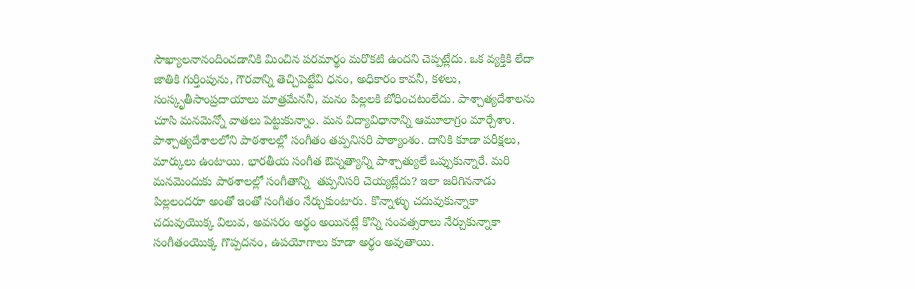సౌఖ్యాలనానందించడానికి మించిన పరమార్థం మరొకటి ఉందని చెప్పట్లేదు. ఒక వ్యక్తికి లేదా జాతికి గుర్తింపును, గౌరవాన్ని తెచ్చిపెట్టేవి ధనం, అధికారం కావనీ, కళలు, సంస్కృతీసాంప్రదాయాలు మాత్రమేననీ, మనం పిల్లలకి బోధించటంలేదు. పాశ్చాత్యదేశాలను చూసి మనమెన్నో వాతలు పెట్టుకున్నాం. మన విద్యావిధానాన్ని ఆమూలాగ్రం మార్చేశాం. పాశ్చాత్యదేశాలలోని పాఠశాలల్లో సంగీతం తప్పనిసరి పాఠ్యాంశం. దానికి కూడా పరీక్షలు, మార్కులు ఉంటాయి. భారతీయ సంగీత ఔన్నత్యాన్ని పాశ్చాత్యులే ఒప్పుకున్నారే. మరి మనమెందుకు పాఠశాలల్లో సంగీతాన్ని  తప్పనిసరి చెయ్యట్లేదు? ఇలా జరిగిననాడు పిల్లలందరూ అంతో ఇంతో సంగీతం నేర్చుకుంటారు. కొన్నాళ్ళు చదువుకున్నాకా చదువుయొక్క విలువ, అవసరం అర్థం అయినట్లే కొన్ని సంవత్సరాలు నేర్చుకున్నాకా సంగీతంయొక్క గొప్పదనం, ఉపయోగాలు కూడా అర్థం అవుతాయి.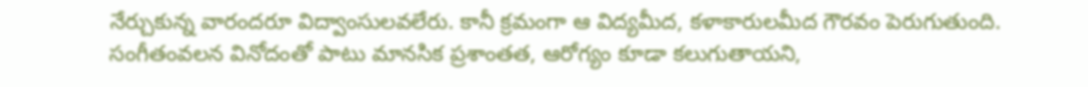నేర్చుకున్న వారందరూ విద్వాంసులవలేరు. కానీ క్రమంగా ఆ విద్యమీద, కళాకారులమీద గౌరవం పెరుగుతుంది. సంగీతంవలన వినోదంతో పాటు మానసిక ప్రశాంతత, ఆరోగ్యం కూడా కలుగుతాయని,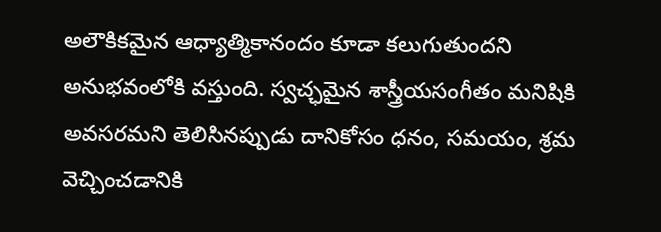అలౌకికమైన ఆధ్యాత్మికానందం కూడా కలుగుతుందని అనుభవంలోకి వస్తుంది. స్వచ్ఛమైన శాస్త్రీయసంగీతం మనిషికి అవసరమని తెలిసినప్పుడు దానికోసం ధనం, సమయం, శ్రమ వెచ్చించడానికి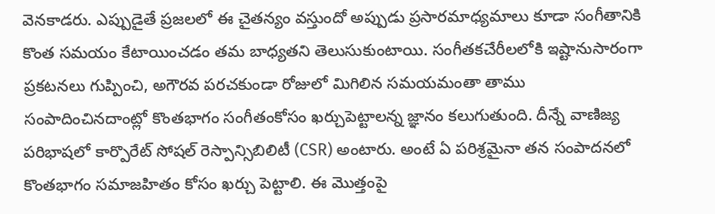వెనకాడరు. ఎప్పుడైతే ప్రజలలో ఈ చైతన్యం వస్తుందో అప్పుడు ప్రసారమాధ్యమాలు కూడా సంగీతానికి కొంత సమయం కేటాయించడం తమ బాధ్యతని తెలుసుకుంటాయి. సంగీతకచేరీలలోకి ఇష్టానుసారంగా ప్రకటనలు గుప్పించి, అగౌరవ పరచకుండా రోజులో మిగిలిన సమయమంతా తాము సంపాదించినదాంట్లో కొంతభాగం సంగీతంకోసం ఖర్చుపెట్టాలన్న జ్ఞానం కలుగుతుంది. దీన్నే వాణిజ్య పరిభాషలో కార్పొరేట్ సోషల్ రెస్పాన్సిబిలిటీ (CSR) అంటారు. అంటే ఏ పరిశ్రమైనా తన సంపాదనలో కొంతభాగం సమాజహితం కోసం ఖర్చు పెట్టాలి. ఈ మొత్తంపై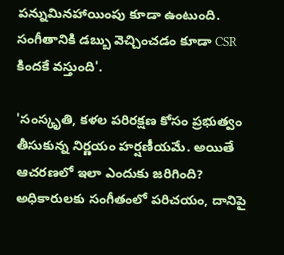పన్నుమినహాయింపు కూడా ఉంటుంది. సంగీతానికి డబ్బు వెచ్చించడం కూడా CSR కిందకే వస్తుంది'.

'సంస్కృతి, కళల పరిరక్షణ కోసం ప్రభుత్వం తీసుకున్న నిర్ణయం హర్షణీయమే. అయితే ఆచరణలో ఇలా ఎందుకు జరిగింది? అధికారులకు సంగీతంలో పరిచయం, దానిపై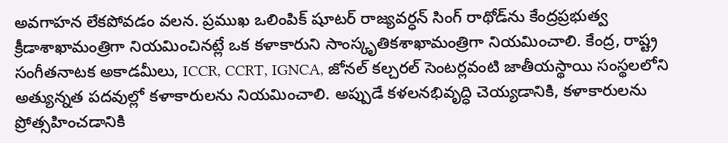అవగాహన లేకపోవడం వలన. ప్రముఖ ఒలింపిక్ షూటర్ రాజ్యవర్ధన్ సింగ్ రాథోడ్‌ను కేంద్రప్రభుత్వ క్రీడాశాఖామంత్రిగా నియమించినట్లే ఒక కళాకారుని సాంస్కృతికశాఖామంత్రిగా నియమించాలి. కేంద్ర, రాష్ట్ర సంగీతనాటక అకాడమీలు, ICCR, CCRT, IGNCA, జోనల్ కల్చరల్ సెంటర్లవంటి జాతీయస్థాయి సంస్థలలోని అత్యున్నత పదవుల్లో కళాకారులను నియమించాలి. అప్పుడే కళలనభివృద్ధి చెయ్యడానికి, కళాకారులను ప్రోత్సహించడానికి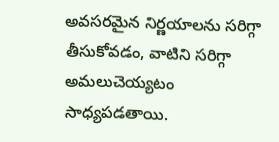అవసరమైన నిర్ణయాలను సరిగ్గా తీసుకోవడం, వాటిని సరిగ్గా అమలుచెయ్యటం సాధ్యపడతాయి.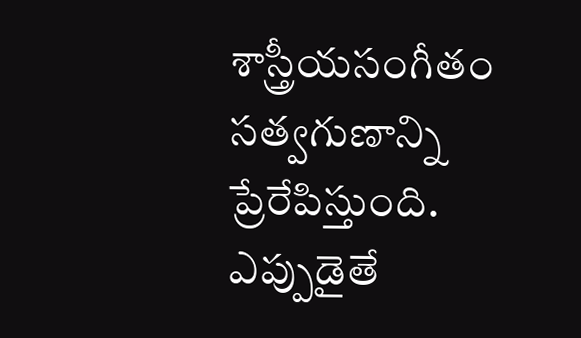శాస్త్రీయసంగీతం సత్వగుణాన్ని ప్రేరేపిస్తుంది. ఎప్పుడైతే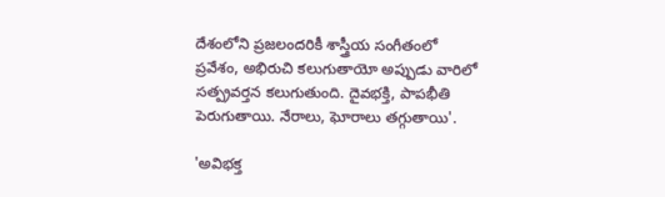దేశంలోని ప్రజలందరికీ శాస్త్రీయ సంగీతంలో ప్రవేశం, అభిరుచి కలుగుతాయో అప్పుడు వారిలో సత్ప్రవర్తన కలుగుతుంది. దైవభక్తి, పాపభీతి పెరుగుతాయి. నేరాలు, ఘోరాలు తగ్గుతాయి'.

'అవిభక్త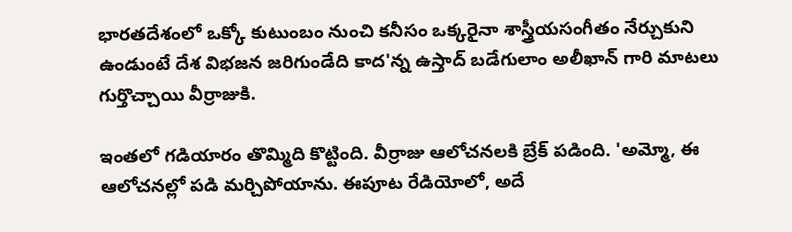భారతదేశంలో ఒక్కో కుటుంబం నుంచి కనీసం ఒక్కరైనా శాస్త్రీయసంగీతం నేర్చుకుని ఉండుంటే దేశ విభజన జరిగుండేది కాద'న్న ఉస్తాద్ బడేగులాం అలీఖాన్ గారి మాటలు గుర్తొచ్చాయి వీర్రాజుకి.

ఇంతలో గడియారం తొమ్మిది కొట్టింది. వీర్రాజు ఆలోచనలకి బ్రేక్ పడింది. 'అమ్మో, ఈ ఆలోచనల్లో పడి మర్చిపోయాను. ఈపూట రేడియోలో, అదే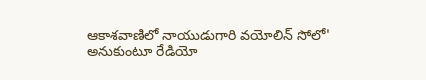ఆకాశవాణిలో నాయుడుగారి వయోలిన్ సోలో' అనుకుంటూ రేడియో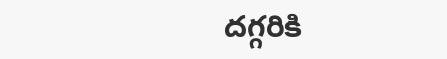దగ్గరికి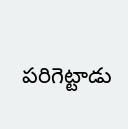పరిగెట్టాడు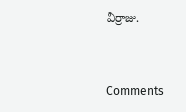వీర్రాజు.



Comments